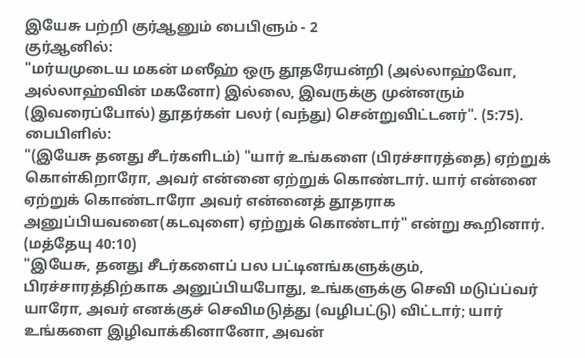இயேசு பற்றி குர்ஆனும் பைபிளும் - 2
குர்ஆனில்:
"மர்யமுடைய மகன் மஸீஹ் ஒரு தூதரேயன்றி (அல்லாஹ்வோ, அல்லாஹ்வின் மகனோ) இல்லை, இவருக்கு முன்னரும் (இவரைப்போல்) தூதர்கள் பலர் (வந்து) சென்றுவிட்டனர்". (5:75).
பைபிளில்:
"(இயேசு தனது சீடர்களிடம்) "யார் உங்களை (பிரச்சாரத்தை) ஏற்றுக் கொள்கிறாரோ, அவர் என்னை ஏற்றுக் கொண்டார். யார் என்னை ஏற்றுக் கொண்டாரோ அவர் என்னைத் தூதராக அனுப்பியவனை(கடவுளை) ஏற்றுக் கொண்டார்" என்று கூறினார். (மத்தேயு 40:10)
"இயேசு, தனது சீடர்களைப் பல பட்டினங்களுக்கும், பிரச்சாரத்திற்காக அனுப்பியபோது, உங்களுக்கு செவி மடுப்ப்வர் யாரோ, அவர் எனக்குச் செவிமடுத்து (வழிபட்டு) விட்டார்; யார் உங்களை இழிவாக்கினானோ, அவன்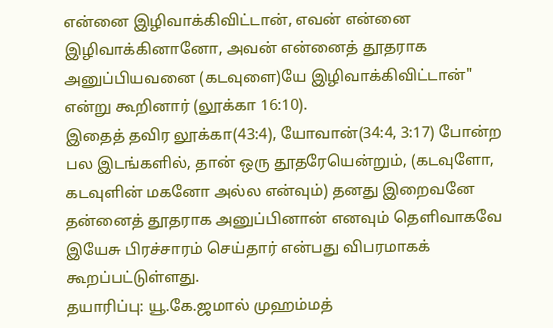என்னை இழிவாக்கிவிட்டான், எவன் என்னை இழிவாக்கினானோ, அவன் என்னைத் தூதராக அனுப்பியவனை (கடவுளை)யே இழிவாக்கிவிட்டான்" என்று கூறினார் (லூக்கா 16:10).
இதைத் தவிர லூக்கா(43:4), யோவான்(34:4, 3:17) போன்ற பல இடங்களில், தான் ஒரு தூதரேயென்றும், (கடவுளோ, கடவுளின் மகனோ அல்ல என்வும்) தனது இறைவனே தன்னைத் தூதராக அனுப்பினான் எனவும் தெளிவாகவே இயேசு பிரச்சாரம் செய்தார் என்பது விபரமாகக் கூறப்பட்டுள்ளது.
தயாரிப்பு: யூ.கே.ஜமால் முஹம்மத்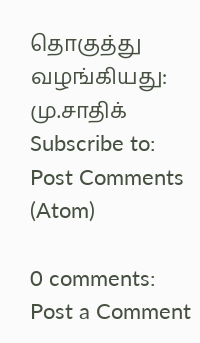தொகுத்து வழங்கியது: மு.சாதிக்
Subscribe to:
Post Comments (Atom)

0 comments:
Post a Comment